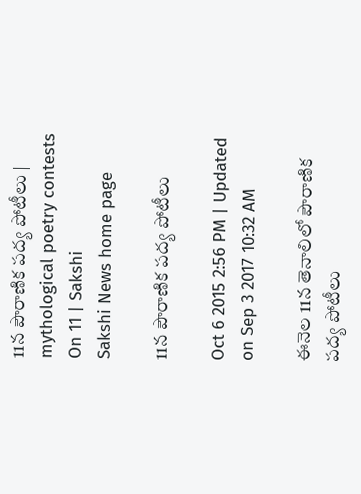11న పౌరాణిక పద్య పోటీలు | mythological poetry contests On 11 | Sakshi
Sakshi News home page

11న పౌరాణిక పద్య పోటీలు

Oct 6 2015 2:56 PM | Updated on Sep 3 2017 10:32 AM

ఈనెల 11న తెనాలిలో పౌరాణిక పద్య పోటీలు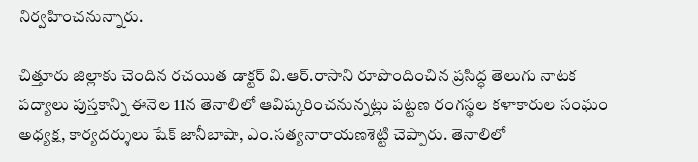నిర్వహించనున్నారు.

చిత్తూరు జిల్లాకు చెందిన రచయిత డాక్టర్ వి.ఆర్.రాసాని రూపొందించిన ప్రసిద్ధ తెలుగు నాటక పద్యాలు పుస్తకాన్ని ఈనెల 11న తెనాలిలో ఆవిష్కరించనున్నట్లు పట్టణ రంగస్థల కళాకారుల సంఘం అధ్యక్ష, కార్యదర్శులు షేక్ జానీబాషా, ఎం.సత్యనారాయణశెట్టి చెప్పారు. తెనాలిలో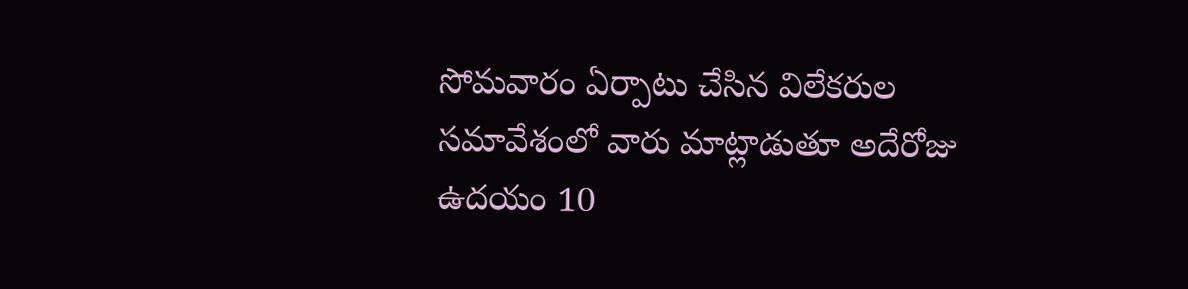సోమవారం ఏర్పాటు చేసిన విలేకరుల సమావేశంలో వారు మాట్లాడుతూ అదేరోజు ఉదయం 10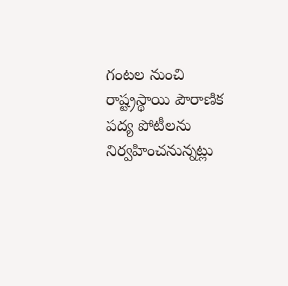గంటల నుంచి రాష్ట్రస్థాయి పౌరాణిక పద్య పోటీలను నిర్వహించనున్నట్లు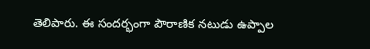తెలిపారు. ఈ సందర్భంగా పౌరాణిక నటుడు ఉప్పాల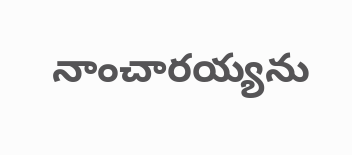నాంచారయ్యను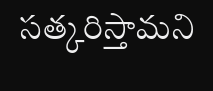సత్కరిస్తామని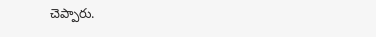చెప్పారు.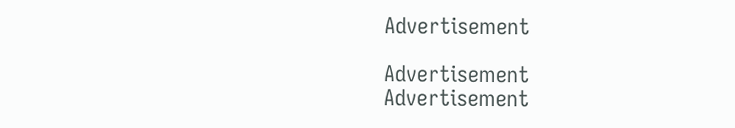Advertisement

Advertisement
Advertisement